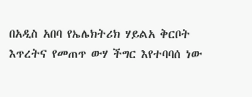በአዲስ አበባ የኤሌክትሪክ ሃይልአ ቅርቦት እጥረትና የመጠጥ ውሃ ችግር እየተባባሰ ነው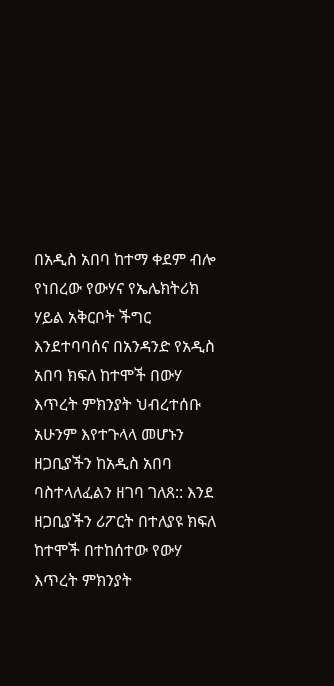በአዲስ አበባ ከተማ ቀደም ብሎ የነበረው የውሃና የኤሌክትሪክ ሃይል አቅርቦት ችግር እንደተባባሰና በአንዳንድ የአዲስ አበባ ክፍለ ከተሞች በውሃ እጥረት ምክንያት ህብረተሰቡ አሁንም እየተጉላላ መሆኑን ዘጋቢያችን ከአዲስ አበባ ባስተላለፈልን ዘገባ ገለጸ:: እንደ ዘጋቢያችን ሪፖርት በተለያዩ ክፍለ ከተሞች በተከሰተው የውሃ እጥረት ምክንያት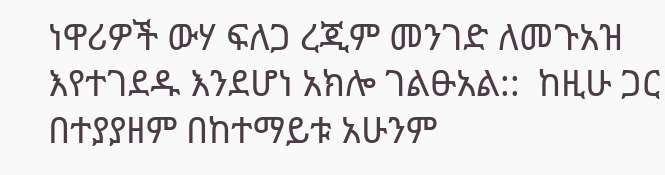ነዋሪዎች ውሃ ፍለጋ ረጂም መንገድ ለመጉአዝ እየተገደዱ እንደሆነ አክሎ ገልፁአል::  ከዚሁ ጋር በተያያዘም በከተማይቱ አሁንም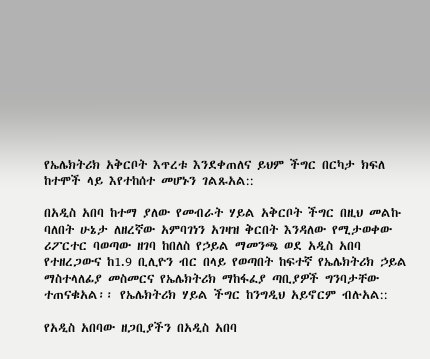የኤሌክትሪክ አቅርቦት እጥረቱ እንደቀጠለና ይህም ችግር በርካታ ክፍለ ከተሞች ላይ እየተከሰተ መሆኑን ገልጹአል::

በአዲስ አበባ ከተማ ያለው የመብራት ሃይል አቅርቦት ችግር በዚህ መልኩ ባለበት ሁኔታ ለዘረኛው አምባገነን አገዛዝ ቅርበት እንዳለው የሚታወቀው ሪፖርተር ባወጣው ዘገባ ከበለስ የኃይል ማመንጫ ወደ አዲስ አበባ የተዘረጋውና ከ1.9 ቢሊዮን ብር በላይ የወጣበት ከፍተኛ የኤሌክትሪክ ኃይል ማስተላለፊያ መስመርና የኤሌክትሪክ ማከፋፈያ ጣቢያዎች ግንባታቸው ተጠናቁአል፡፡ የኤሌክትሪክ ሃይል ችግር ከንግዲህ አይኖርም ብሉአል::

የአዲስ አበባው ዘጋቢያችን በአዲስ አበባ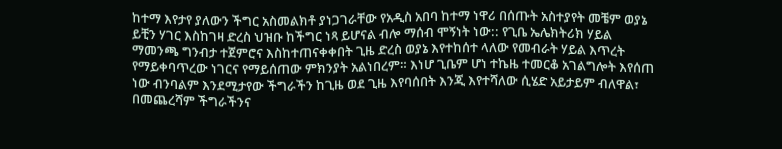ከተማ እየታየ ያለውን ችግር አስመልክቶ ያነጋገራቸው የአዲስ አበባ ከተማ ነዋሪ በሰጡት አስተያየት መቼም ወያኔ ይቺን ሃገር እስከገዛ ድረስ ህዝቡ ከችግር ነጻ ይሆናል ብሎ ማሰብ ሞኝነት ነው:: የጊቤ ኤሌክትሪክ ሃይል ማመንጫ ግንብታ ተጀምሮና እስከተጠናቀቀበት ጊዜ ድረስ ወያኔ እየተከሰተ ላለው የመብራት ሃይል እጥረት የማይቀባጥረው ነገርና የማይሰጠው ምክንያት አልነበረም። እነሆ ጊቤም ሆነ ተኬዜ ተመርቆ አገልግሎት እየሰጠ ነው ብንባልም እንደሚታየው ችግራችን ከጊዜ ወደ ጊዜ እየባሰበት እንጂ እየተሻለው ሲሄድ አይታይም ብለዋል፣ በመጨረሻም ችግራችንና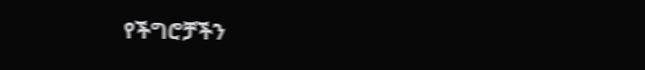የችግሮቻችን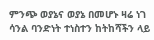ምንጭ ወያኔና ወያኔ በመሆኑ ዛሬ ነገ ሳንል ባንድነት ተነስተን ከትከሻችን ላይ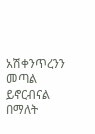አሽቀንጥረንን መጣል ይኖርብናል በማለት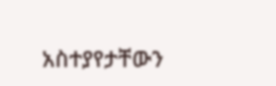አስተያየታቸውን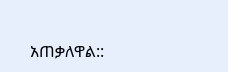አጠቃለዋል::